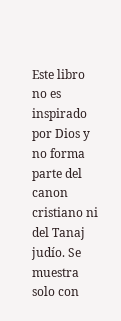Este libro no es inspirado por Dios y no forma parte del canon cristiano ni del Tanaj judío. Se muestra solo con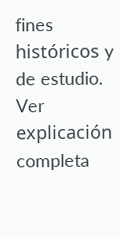fines históricos y de estudio. Ver explicación completa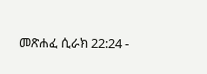መጽሐፈ ሲራክ 22:24 -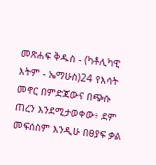መጽሐፍ ቅዱስ - (ካቶሊካዊ እትም - ኤማሁስ)24 የእሳት መኖር በምድጃውና በጭሱ ጠረን እንደሚታወቀው፥ ደም መፍሰስም እንዲሁ በፀያፍ ቃል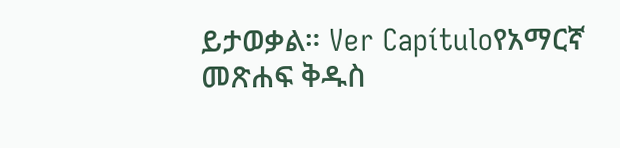ይታወቃል። Ver Capítuloየአማርኛ መጽሐፍ ቅዱስ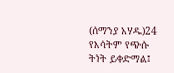(ሰማንያ አሃዱ)24 የእሳትም የጭሱ ትነት ይቀድማል፤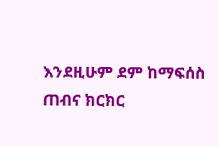እንደዚሁም ደም ከማፍሰስ ጠብና ክርክር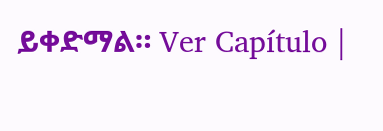ይቀድማል። Ver Capítulo |